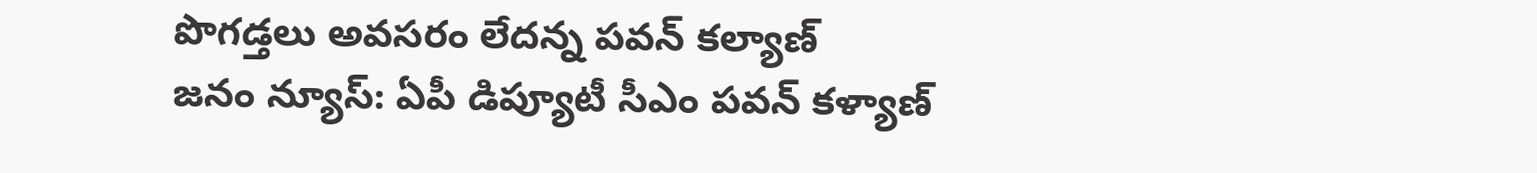పొగడ్తలు అవసరం లేదన్న పవన్ కల్యాణ్
జనం న్యూస్: ఏపీ డిప్యూటీ సీఎం పవన్ కళ్యాణ్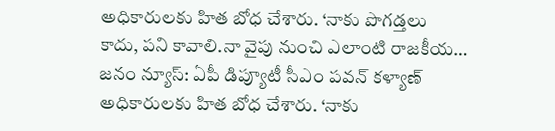అధికారులకు హిత బోధ చేశారు. ‘నాకు పొగడ్తలు కాదు, పని కావాలి.నా వైపు నుంచి ఎలాంటి రాజకీయ…
జనం న్యూస్: ఏపీ డిప్యూటీ సీఎం పవన్ కళ్యాణ్ అధికారులకు హిత బోధ చేశారు. ‘నాకు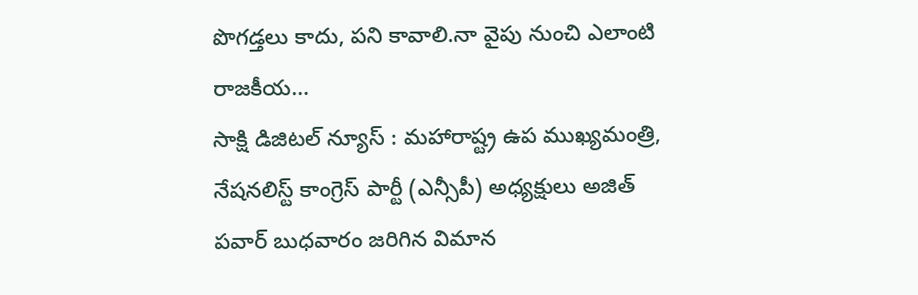పొగడ్తలు కాదు, పని కావాలి.నా వైపు నుంచి ఎలాంటి రాజకీయ…
సాక్షి డిజిటల్ న్యూస్ : మహారాష్ట్ర ఉప ముఖ్యమంత్రి, నేషనలిస్ట్ కాంగ్రెస్ పార్టీ (ఎన్సీపీ) అధ్యక్షులు అజిత్ పవార్ బుధవారం జరిగిన విమాన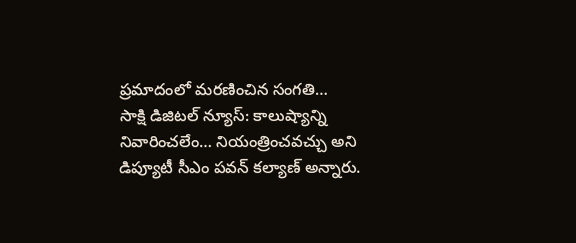ప్రమాదంలో మరణించిన సంగతి…
సాక్షి డిజిటల్ న్యూస్: కాలుష్యాన్ని నివారించలేం… నియంత్రించవచ్చు అని డిప్యూటీ సీఎం పవన్ కల్యాణ్ అన్నారు.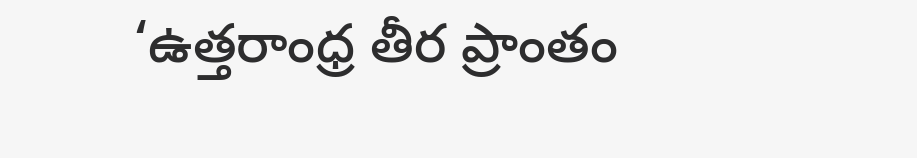‘ఉత్తరాంధ్ర తీర ప్రాంతం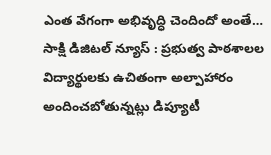ఎంత వేగంగా అభివృద్ధి చెందిందో అంతే…
సాక్షి డిజిటల్ న్యూస్ : ప్రభుత్వ పాఠశాలల విద్యార్థులకు ఉచితంగా అల్పాహారం అందించబోతున్నట్లు డిప్యూటీ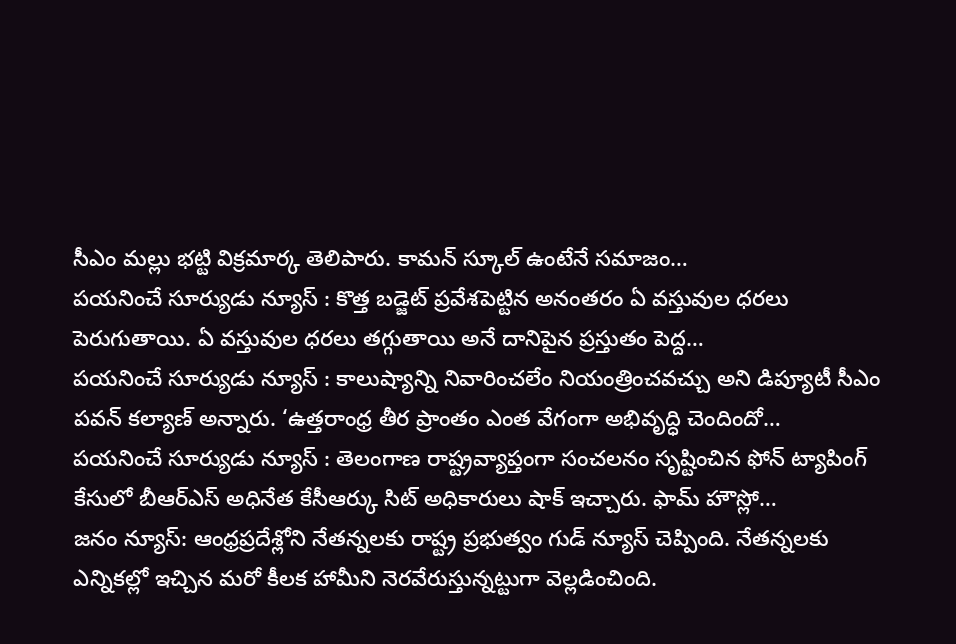సీఎం మల్లు భట్టి విక్రమార్క తెలిపారు. కామన్ స్కూల్ ఉంటేనే సమాజం…
పయనించే సూర్యుడు న్యూస్ : కొత్త బడ్జెట్ ప్రవేశపెట్టిన అనంతరం ఏ వస్తువుల ధరలు పెరుగుతాయి. ఏ వస్తువుల ధరలు తగ్గుతాయి అనే దానిపైన ప్రస్తుతం పెద్ద…
పయనించే సూర్యుడు న్యూస్ : కాలుష్యాన్ని నివారించలేం నియంత్రించవచ్చు అని డిప్యూటీ సీఎం పవన్ కల్యాణ్ అన్నారు. ‘ఉత్తరాంధ్ర తీర ప్రాంతం ఎంత వేగంగా అభివృద్ధి చెందిందో…
పయనించే సూర్యుడు న్యూస్ : తెలంగాణ రాష్ట్రవ్యాప్తంగా సంచలనం సృష్టించిన ఫోన్ ట్యాపింగ్ కేసులో బీఆర్ఎస్ అధినేత కేసీఆర్కు సిట్ అధికారులు షాక్ ఇచ్చారు. ఫామ్ హౌస్లో…
జనం న్యూస్: ఆంధ్రప్రదేశ్లోని నేతన్నలకు రాష్ట్ర ప్రభుత్వం గుడ్ న్యూస్ చెప్పింది. నేతన్నలకు ఎన్నికల్లో ఇచ్చిన మరో కీలక హామీని నెరవేరుస్తున్నట్టుగా వెల్లడించింది.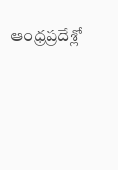ఆంధ్రప్రదేశ్లో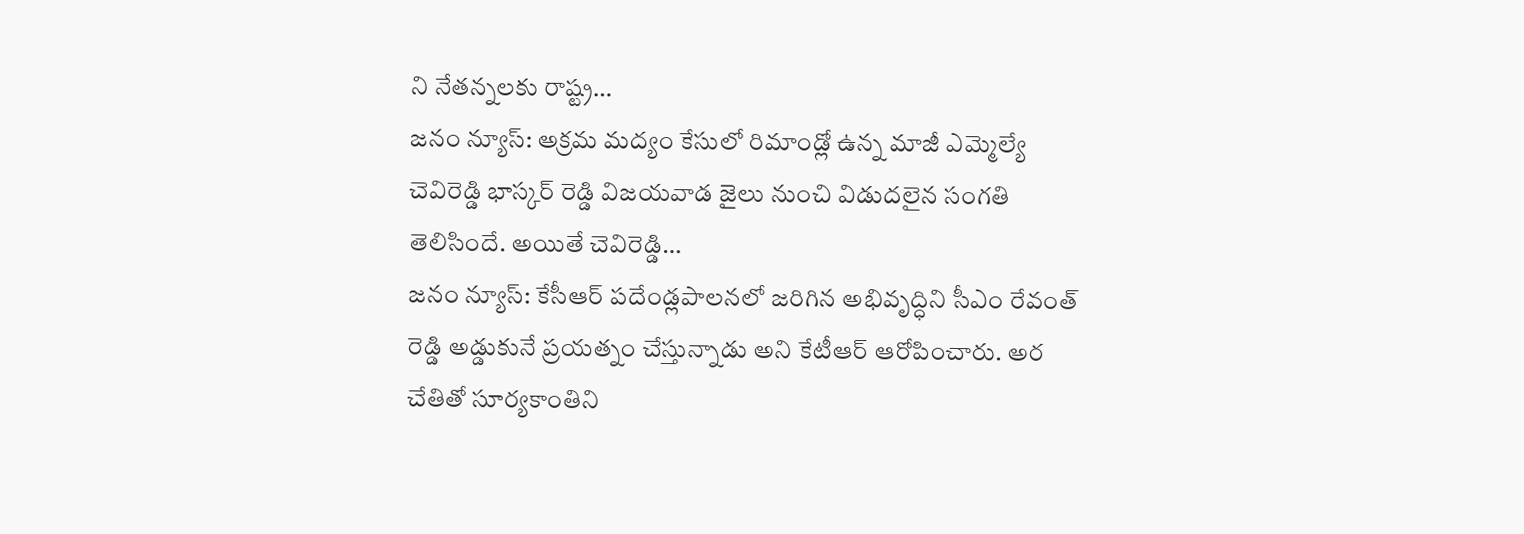ని నేతన్నలకు రాష్ట్ర…
జనం న్యూస్: అక్రమ మద్యం కేసులో రిమాండ్లో ఉన్న మాజీ ఎమ్మెల్యే చెవిరెడ్డి భాస్కర్ రెడ్డి విజయవాడ జైలు నుంచి విడుదలైన సంగతి తెలిసిందే. అయితే చెవిరెడ్డి…
జనం న్యూస్: కేసీఆర్ పదేండ్లపాలనలో జరిగిన అభివృద్ధిని సీఎం రేవంత్ రెడ్డి అడ్డుకునే ప్రయత్నం చేస్తున్నాడు అని కేటీఆర్ ఆరోపించారు. అర చేతితో సూర్యకాంతిని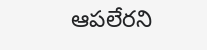ఆపలేరని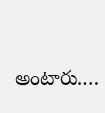అంటారు.…